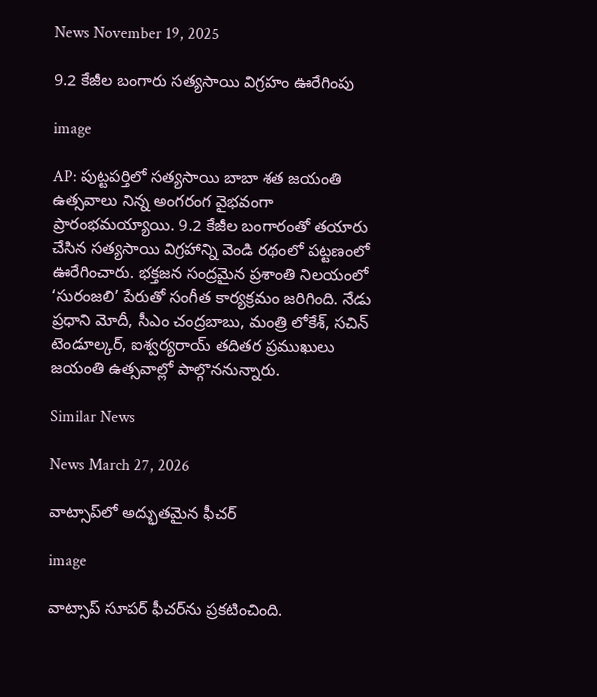News November 19, 2025

9.2 కేజీల బంగారు సత్యసాయి విగ్రహం ఊరేగింపు

image

AP: పుట్టపర్తిలో సత్యసాయి బాబా శత జయంతి ఉత్సవాలు నిన్న అంగరంగ వైభవంగా ప్రారంభమయ్యాయి. 9.2 కేజీల బంగారంతో తయారు చేసిన సత్యసాయి విగ్రహాన్ని వెండి రథంలో పట్టణంలో ఊరేగించారు. భక్తజన సంద్రమైన ప్రశాంతి నిలయంలో ‘సురంజలి’ పేరుతో సంగీత కార్యక్రమం జరిగింది. నేడు ప్రధాని మోదీ, సీఎం చంద్రబాబు, మంత్రి లోకేశ్, సచిన్ టెండూల్కర్, ఐశ్వర్యరాయ్ తదితర ప్రముఖులు జయంతి ఉత్సవాల్లో పాల్గొననున్నారు.

Similar News

News March 27, 2026

వాట్సాప్‌లో అద్భుతమైన ఫీచర్

image

వాట్సాప్ సూపర్ ఫీచర్‌ను ప్రకటించింది.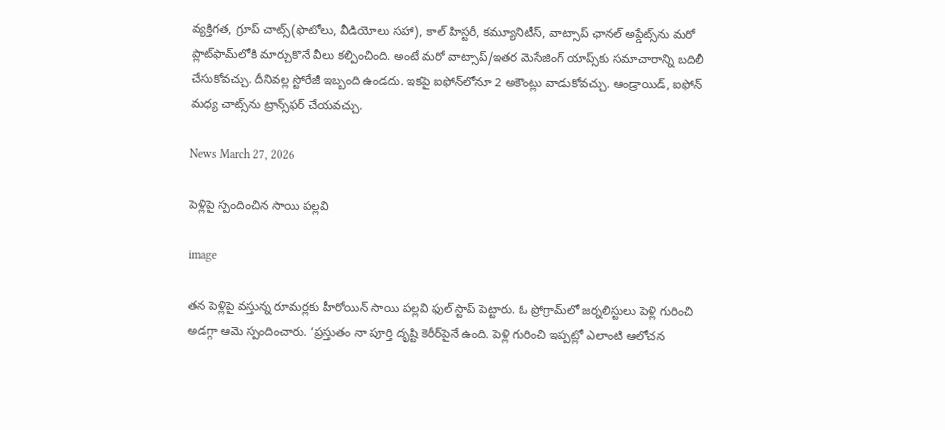వ్యక్తిగత, గ్రూప్ చాట్స్(ఫొటోలు, వీడియోలు సహా), కాల్ హిస్టరీ, కమ్యూనిటీస్, వాట్సాప్ ఛానల్ అప్డేట్స్‌ను మరో ప్లాట్‌ఫామ్‌లోకి మార్చుకొనే వీలు కల్పించింది. అంటే మరో వాట్సాప్‌/ఇతర మెసేజింగ్ యాప్స్‌కు సమాచారాన్ని బదిలీ చేసుకోవచ్చు. దీనివల్ల స్టోరేజీ ఇబ్బంది ఉండదు. ఇకపై ఐఫోన్‌లోనూ 2 అకౌంట్లు వాడుకోవచ్చు. ఆండ్రాయిడ్, ఐఫోన్ మధ్య చాట్స్‌ను ట్రాన్స్‌ఫర్ చేయవచ్చు.

News March 27, 2026

పెళ్లిపై స్పందించిన సాయి పల్లవి

image

తన పెళ్లిపై వస్తున్న రూమర్లకు హీరోయిన్ సాయి పల్లవి ఫుల్ స్టాప్ పెట్టారు. ఓ ప్రోగ్రామ్‌లో జర్నలిస్టులు పెళ్లి గురించి అడగ్గా ఆమె స్పందించారు. ‘ప్రస్తుతం నా పూర్తి దృష్టి కెరీర్‌పైనే ఉంది. పెళ్లి గురించి ఇప్పట్లో ఎలాంటి ఆలోచన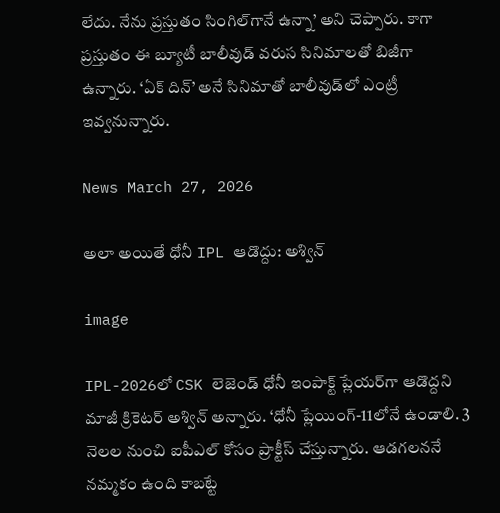లేదు. నేను ప్రస్తుతం సింగిల్‌గానే ఉన్నా’ అని చెప్పారు. కాగా ప్రస్తుతం ఈ బ్యూటీ బాలీవుడ్ వరుస సినిమాలతో బిజీగా ఉన్నారు. ‘ఏక్ దిన్’ అనే సినిమాతో బాలీవుడ్‌లో ఎంట్రీ ఇవ్వనున్నారు.

News March 27, 2026

అలా అయితే ధోనీ IPL ఆడొద్దు: అశ్విన్

image

IPL-2026లో CSK లెజెండ్ ధోనీ ఇంపాక్ట్ ప్లేయర్‌గా ఆడొద్దని మాజీ క్రికెటర్ అశ్విన్ అన్నారు. ‘ధోనీ ప్లేయింగ్-11లోనే ఉండాలి. 3 నెలల నుంచి ఐపీఎల్ కోసం ప్రాక్టీస్ చేస్తున్నారు. ఆడగలననే నమ్మకం ఉంది కాబట్టే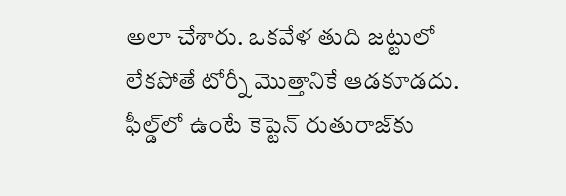అలా చేశారు. ఒకవేళ తుది జట్టులో లేకపోతే టోర్నీ మొత్తానికే ఆడకూడదు. ఫీల్డ్‌లో ఉంటే కెప్టెన్ రుతురాజ్‌కు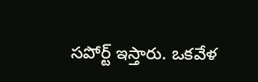సపోర్ట్ ఇస్తారు. ఒకవేళ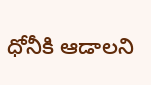ధోనీకి ఆడాలని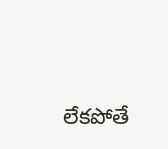లేకపోతే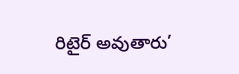రిటైర్ అవుతారు’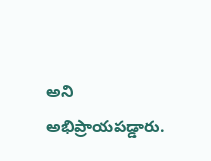అని అభిప్రాయపడ్డారు.